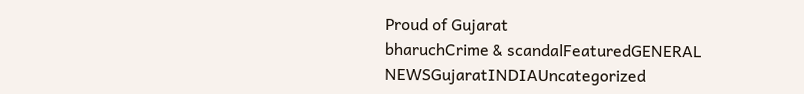Proud of Gujarat
bharuchCrime & scandalFeaturedGENERAL NEWSGujaratINDIAUncategorized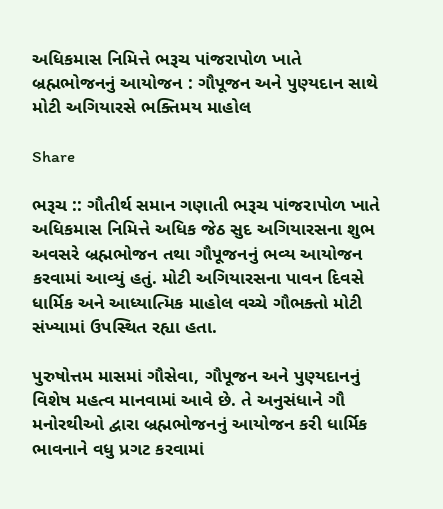અધિકમાસ નિમિત્તે ભરૂચ પાંજરાપોળ ખાતે બ્રહ્મભોજનનું આયોજન : ગૌપૂજન અને પુણ્યદાન સાથે મોટી અગિયારસે ભક્તિમય માહોલ

Share

ભરૂચ :: ગૌતીર્થ સમાન ગણાતી ભરૂચ પાંજરાપોળ ખાતે અધિકમાસ નિમિત્તે અધિક જેઠ સુદ અગિયારસના શુભ અવસરે બ્રહ્મભોજન તથા ગૌપૂજનનું ભવ્ય આયોજન કરવામાં આવ્યું હતું. મોટી અગિયારસના પાવન દિવસે ધાર્મિક અને આધ્યાત્મિક માહોલ વચ્ચે ગૌભક્તો મોટી સંખ્યામાં ઉપસ્થિત રહ્યા હતા.

પુરુષોત્તમ માસમાં ગૌસેવા, ગૌપૂજન અને પુણ્યદાનનું વિશેષ મહત્વ માનવામાં આવે છે. તે અનુસંધાને ગૌ મનોરથીઓ દ્વારા બ્રહ્મભોજનનું આયોજન કરી ધાર્મિક ભાવનાને વધુ પ્રગટ કરવામાં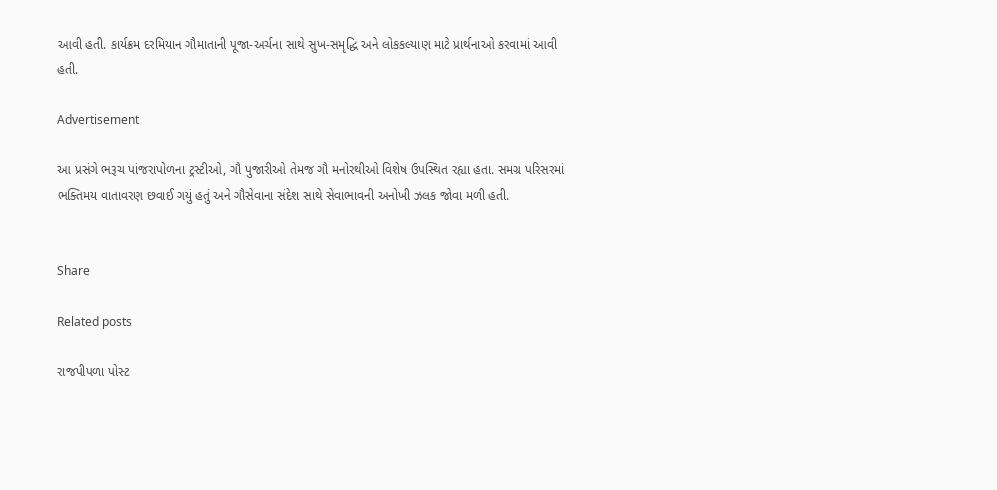આવી હતી. કાર્યક્રમ દરમિયાન ગૌમાતાની પૂજા-અર્ચના સાથે સુખ-સમૃદ્ધિ અને લોકકલ્યાણ માટે પ્રાર્થનાઓ કરવામાં આવી હતી.

Advertisement

આ પ્રસંગે ભરૂચ પાંજરાપોળના ટ્રસ્ટીઓ, ગૌ પુજારીઓ તેમજ ગૌ મનોરથીઓ વિશેષ ઉપસ્થિત રહ્યા હતા. સમગ્ર પરિસરમાં ભક્તિમય વાતાવરણ છવાઈ ગયું હતું અને ગૌસેવાના સંદેશ સાથે સેવાભાવની અનોખી ઝલક જોવા મળી હતી.


Share

Related posts

રાજપીપળા પોસ્ટ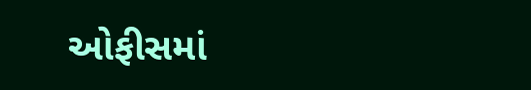ઓફીસમાં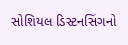સોશિયલ ડિસ્ટનસિંગનો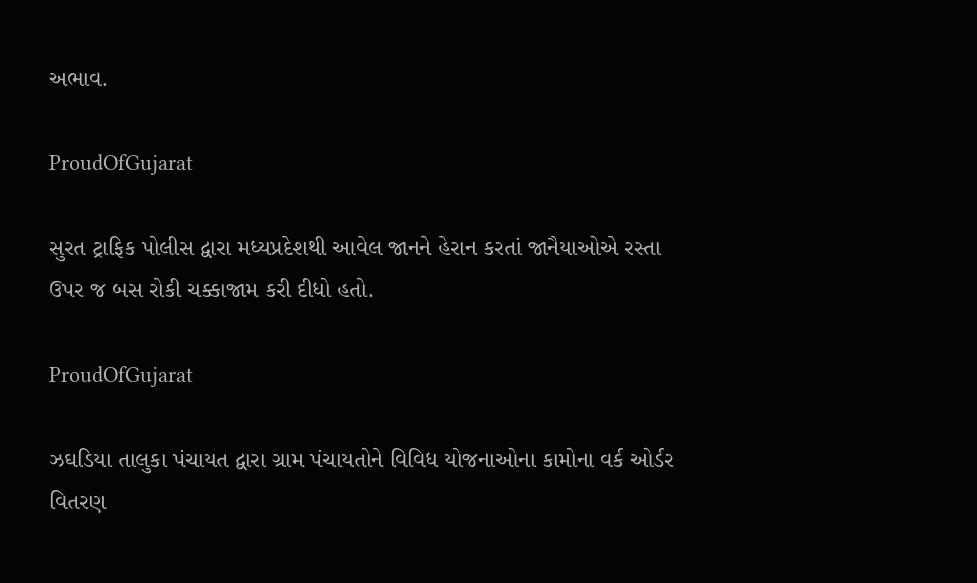અભાવ.

ProudOfGujarat

સુરત ટ્રાફિક પોલીસ દ્વારા મધ્યપ્રદેશથી આવેલ જાનને હેરાન કરતાં જાનૈયાઓએ રસ્તા ઉપર જ બસ રોકી ચક્કાજામ કરી દીધો હતો.

ProudOfGujarat

ઝઘડિયા તાલુકા પંચાયત દ્વારા ગ્રામ પંચાયતોને વિવિધ યોજનાઓના કામોના વર્ક ઓર્ડર વિતરણ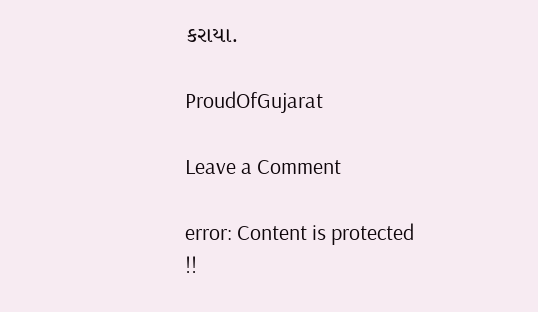કરાયા.

ProudOfGujarat

Leave a Comment

error: Content is protected !!